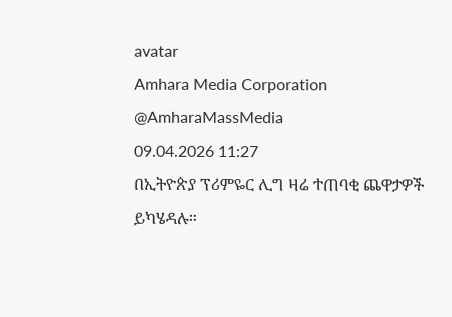avatar
Amhara Media Corporation
@AmharaMassMedia
09.04.2026 11:27
በኢትዮጵያ ፕሪምዬር ሊግ ዛሬ ተጠባቂ ጨዋታዎች ይካሄዳሉ።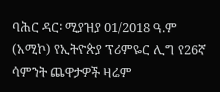ባሕር ዳር፡ ሚያዝያ 01/2018 ዓ.ም (አሚኮ) የኢትዮጵያ ፕሪምዬር ሊግ የ26ኛ ሳምንት ጨዋታዎች ዛሬም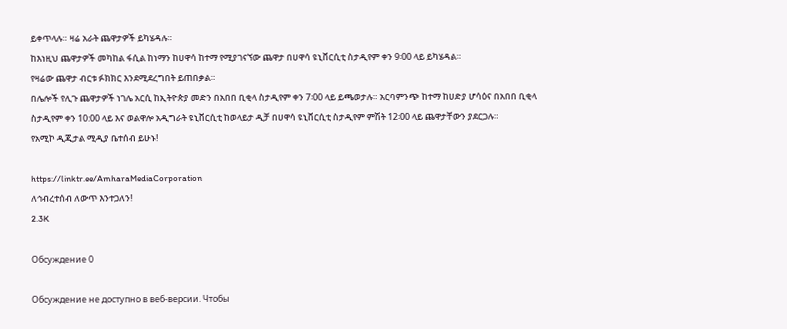ይቀጥላሉ። ዛሬ አራት ጨዋታዎች ይካሄዳሉ።
ከእነዚህ ጨዋታዎች መካከል ፋሲል ከነማን ከሀዋሳ ከተማ የሚያገናኘው ጨዋታ በሀዋሳ ዩኒቨርሲቲ ስታዲየም ቀን 9፡00 ላይ ይካሄዳል።
የዛሬው ጨዋታ ብርቱ ፉክክር እንደሚደረግበት ይጠበቃል።
በሌሎች የሊጉ ጨዋታዎች ነገሌ አርሲ ከኢትዮጵያ መድን በአበበ ቢቂላ ስታዲየም ቀን 7፡00 ላይ ይጫወታሉ። አርባምንጭ ከተማ ከሀድያ ሆሳዕና በአበበ ቢቂላ
ስታዲየም ቀን 10:00 ላይ እና ወልዋሎ አዲግራት ዩኒቨርሲቲ ከወላይታ ዲቻ በሀዋሳ ዩኒቨርሲቲ ስታዲየም ምሽት 12፡00 ላይ ጨዋታቸውን ያደርጋሉ።
የአሚኮ ዲጂታል ሚዲያ ቤተሰብ ይሁኑ!

https://linktr.ee/AmharaMediaCorporation
ለኅብረተሰብ ለውጥ እንተጋለን!
2.3K

Обсуждение 0

Обсуждение не доступно в веб-версии. Чтобы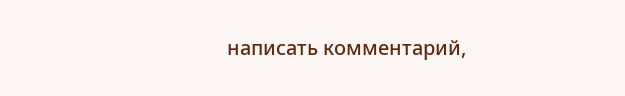написать комментарий,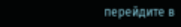перейдите в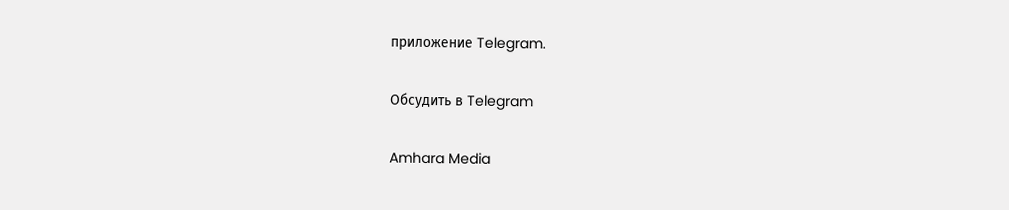приложение Telegram.

Обсудить в Telegram

Amhara Media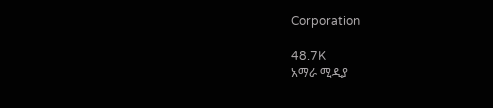Corporation

48.7K
አማራ ሚዲያ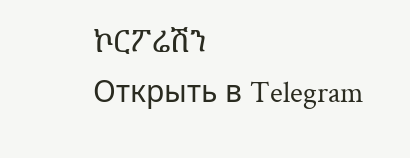ኮርፖሬሽን
Открыть в Telegram